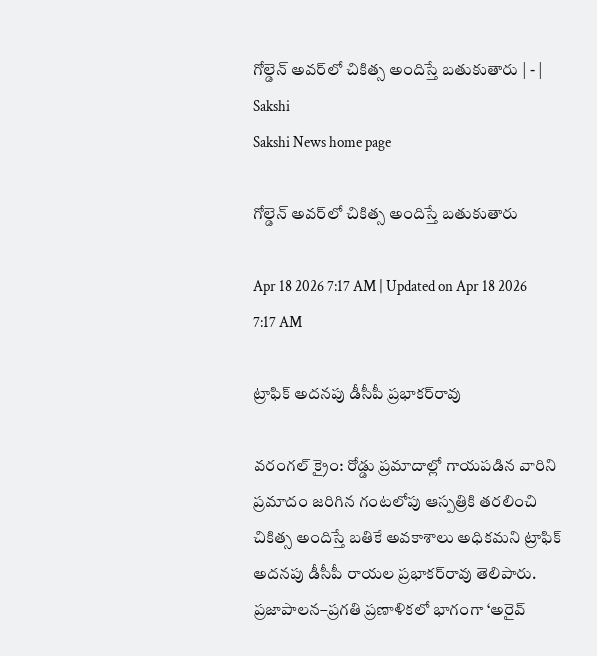గోల్డెన్‌ అవర్‌లో చికిత్స అందిస్తే బతుకుతారు | - | Sakshi
Sakshi News home page

గోల్డెన్‌ అవర్‌లో చికిత్స అందిస్తే బతుకుతారు

Apr 18 2026 7:17 AM | Updated on Apr 18 2026 7:17 AM

ట్రాఫిక్‌ అదనపు డీసీపీ ప్రభాకర్‌రావు

వరంగల్‌ క్రైం: రోడ్డు ప్రమాదాల్లో గాయపడిన వారిని ప్రమాదం జరిగిన గంటలోపు ఆస్పత్రికి తరలించి చికిత్స అందిస్తే బతికే అవకాశాలు అధికమని ట్రాఫిక్‌ అదనపు డీసీపీ రాయల ప్రభాకర్‌రావు తెలిపారు. ప్రజాపాలన–ప్రగతి ప్రణాళికలో భాగంగా ‘అరైవ్‌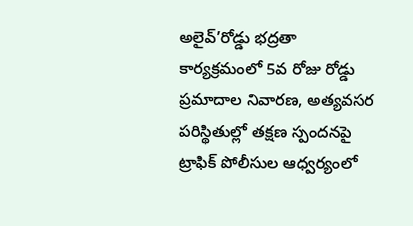అలైవ్‌’రోడ్డు భద్రతా కార్యక్రమంలో 5వ రోజు రోడ్డు ప్రమాదాల నివారణ, అత్యవసర పరిస్థితుల్లో తక్షణ స్పందనపై ట్రాఫిక్‌ పోలీసుల ఆధ్వర్యంలో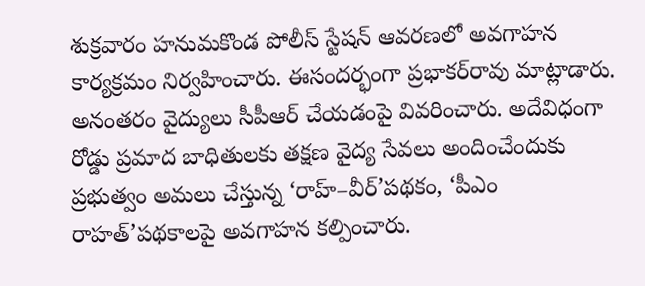శుక్రవారం హనుమకొండ పోలీస్‌ స్టేషన్‌ ఆవరణలో అవగాహన కార్యక్రమం నిర్వహించారు. ఈసందర్భంగా ప్రభాకర్‌రావు మాట్లాడారు. అనంతరం వైద్యులు సీపీఆర్‌ చేయడంపై వివరించారు. అదేవిధంగా రోడ్డు ప్రమాద బాధితులకు తక్షణ వైద్య సేవలు అందించేందుకు ప్రభుత్వం అమలు చేస్తున్న ‘రాహ్‌–వీర్‌’పథకం, ‘పీఎం రాహత్‌’పథకాలపై అవగాహన కల్పించారు.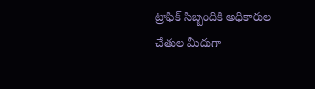ట్రాఫిక్‌ సిబ్బందికి అధికారుల చేతుల మీదుగా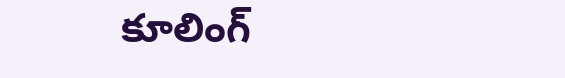కూలింగ్‌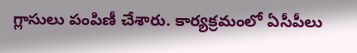గ్లాసులు పంపిణీ చేశారు. కార్యక్రమంలో ఏసీపీలు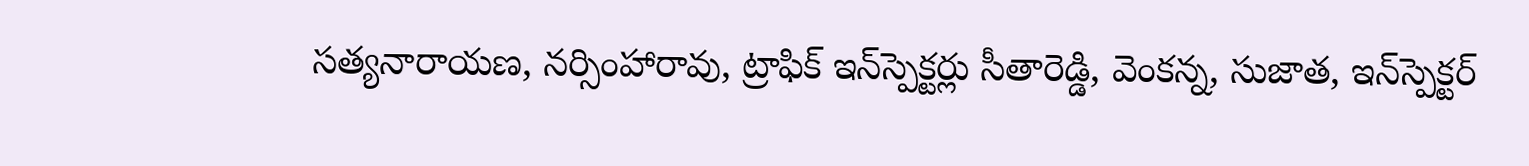సత్యనారాయణ, నర్సింహారావు, ట్రాఫిక్‌ ఇన్‌స్పెక్టర్లు సీతారెడ్డి, వెంకన్న, సుజాత, ఇన్‌స్పెక్టర్‌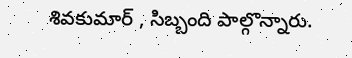శివకుమార్‌ , సిబ్బంది పాల్గొన్నారు.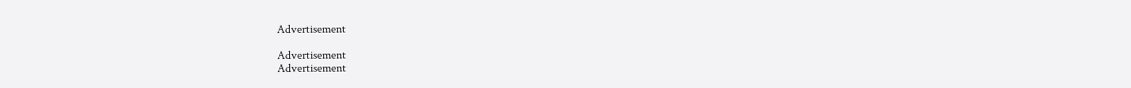Advertisement

Advertisement
Advertisement